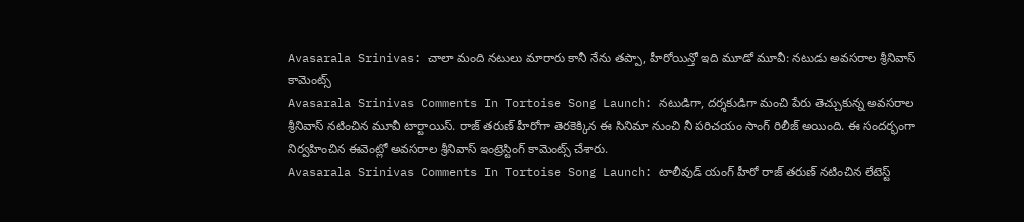Avasarala Srinivas: చాలా మంది నటులు మారారు కానీ నేను తప్పా, హీరోయిన్తో ఇది మూడో మూవీ: నటుడు అవసరాల శ్రీనివాస్ కామెంట్స్
Avasarala Srinivas Comments In Tortoise Song Launch: నటుడిగా, దర్శకుడిగా మంచి పేరు తెచ్చుకున్న అవసరాల శ్రీనివాస్ నటించిన మూవీ టార్టాయిస్. రాజ్ తరుణ్ హీరోగా తెరకెక్కిన ఈ సినిమా నుంచి నీ పరిచయం సాంగ్ రిలీజ్ అయింది. ఈ సందర్భంగా నిర్వహించిన ఈవెంట్లో అవసరాల శ్రీనివాస్ ఇంట్రెస్టింగ్ కామెంట్స్ చేశారు.
Avasarala Srinivas Comments In Tortoise Song Launch: టాలీవుడ్ యంగ్ హీరో రాజ్ తరుణ్ నటించిన లేటెస్ట్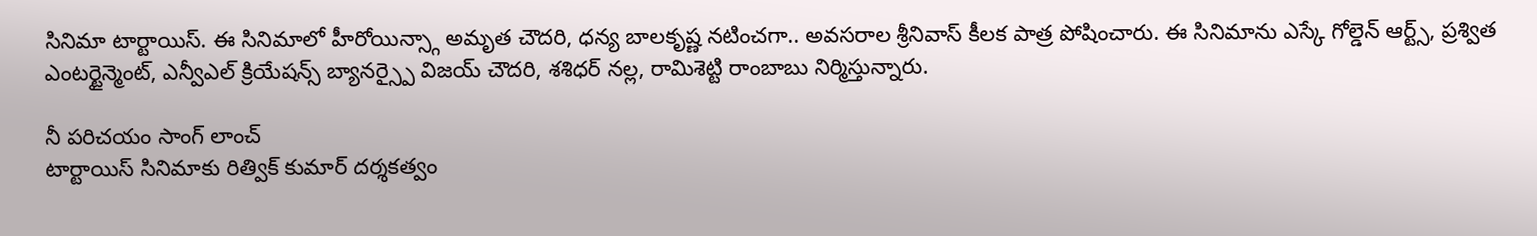సినిమా టార్టాయిస్. ఈ సినిమాలో హీరోయిన్స్గా అమృత చౌదరి, ధన్య బాలకృష్ణ నటించగా.. అవసరాల శ్రీనివాస్ కీలక పాత్ర పోషించారు. ఈ సినిమాను ఎస్కే గోల్డెన్ ఆర్ట్స్, ప్రశ్విత ఎంటర్టైన్మెంట్, ఎన్వీఎల్ క్రియేషన్స్ బ్యానర్స్పై విజయ్ చౌదరి, శశిధర్ నల్ల, రామిశెట్టి రాంబాబు నిర్మిస్తున్నారు.

నీ పరిచయం సాంగ్ లాంచ్
టార్టాయిస్ సినిమాకు రిత్విక్ కుమార్ దర్శకత్వం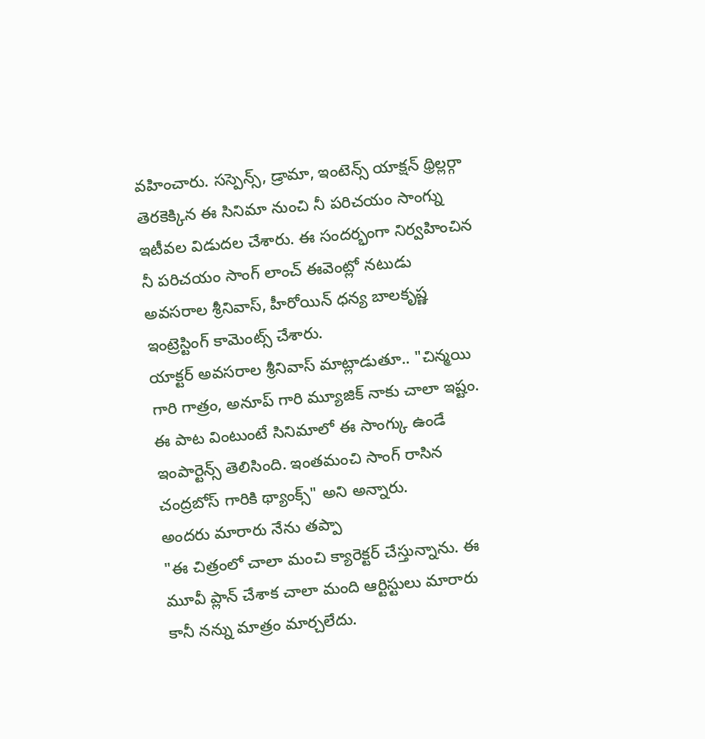వహించారు. సస్పెన్స్, డ్రామా, ఇంటెన్స్ యాక్షన్ థ్రిల్లర్గా తెరకెక్కిన ఈ సినిమా నుంచి నీ పరిచయం సాంగ్ను ఇటీవల విడుదల చేశారు. ఈ సందర్భంగా నిర్వహించిన నీ పరిచయం సాంగ్ లాంచ్ ఈవెంట్లో నటుడు అవసరాల శ్రీనివాస్, హీరోయిన్ ధన్య బాలకృష్ణ ఇంట్రెస్టింగ్ కామెంట్స్ చేశారు.
యాక్టర్ అవసరాల శ్రీనివాస్ మాట్లాడుతూ.. "చిన్మయి గారి గాత్రం, అనూప్ గారి మ్యూజిక్ నాకు చాలా ఇష్టం. ఈ పాట వింటుంటే సినిమాలో ఈ సాంగ్కు ఉండే ఇంపార్టెన్స్ తెలిసింది. ఇంతమంచి సాంగ్ రాసిన చంద్రబోస్ గారికి థ్యాంక్స్" అని అన్నారు.
అందరు మారారు నేను తప్పా
"ఈ చిత్రంలో చాలా మంచి క్యారెక్టర్ చేస్తున్నాను. ఈ మూవీ ప్లాన్ చేశాక చాలా మంది ఆర్టిస్టులు మారారు కానీ నన్ను మాత్రం మార్చలేదు.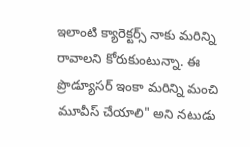ఇలాంటి క్యారెక్టర్స్ నాకు మరిన్ని రావాలని కోరుకుంటున్నా. ఈ ప్రొడ్యూసర్ ఇంకా మరిన్ని మంచి మూవీస్ చేయాలి" అని నటుడు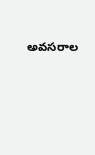అవసరాల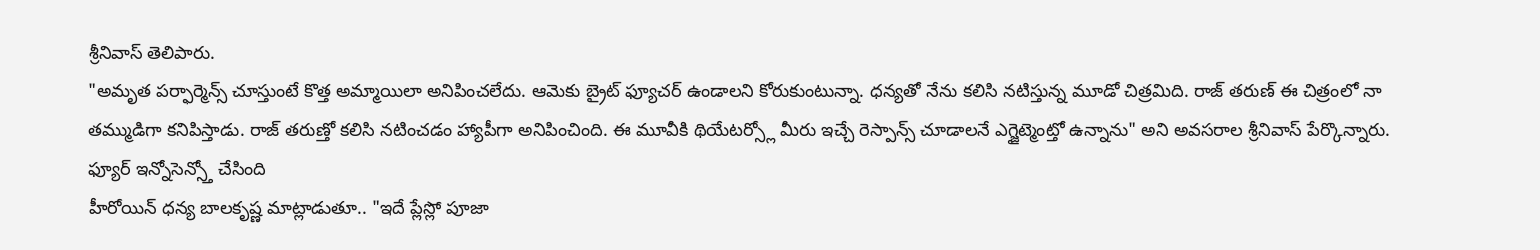శ్రీనివాస్ తెలిపారు.
"అమృత పర్ఫార్మెన్స్ చూస్తుంటే కొత్త అమ్మాయిలా అనిపించలేదు. ఆమెకు బ్రైట్ ఫ్యూచర్ ఉండాలని కోరుకుంటున్నా. ధన్యతో నేను కలిసి నటిస్తున్న మూడో చిత్రమిది. రాజ్ తరుణ్ ఈ చిత్రంలో నా తమ్ముడిగా కనిపిస్తాడు. రాజ్ తరుణ్తో కలిసి నటించడం హ్యాపీగా అనిపించింది. ఈ మూవీకి థియేటర్స్లో మీరు ఇచ్చే రెస్పాన్స్ చూడాలనే ఎగ్జైట్మెంట్తో ఉన్నాను" అని అవసరాల శ్రీనివాస్ పేర్కొన్నారు.
ఫ్యూర్ ఇన్నోసెన్స్తో చేసింది
హీరోయిన్ ధన్య బాలకృష్ణ మాట్లాడుతూ.. "ఇదే ప్లేస్లో పూజా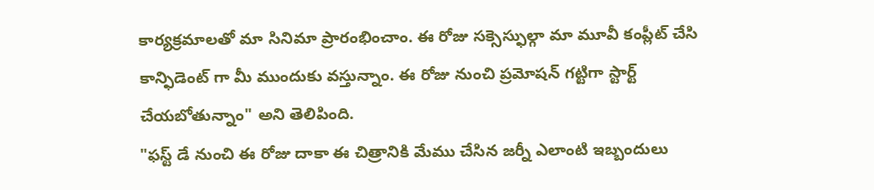కార్యక్రమాలతో మా సినిమా ప్రారంభించాం. ఈ రోజు సక్సెస్ఫుల్గా మా మూవీ కంప్లీట్ చేసి కాన్ఫిడెంట్ గా మీ ముందుకు వస్తున్నాం. ఈ రోజు నుంచి ప్రమోషన్ గట్టిగా స్టార్ట్ చేయబోతున్నాం" అని తెలిపింది.
"ఫస్ట్ డే నుంచి ఈ రోజు దాకా ఈ చిత్రానికి మేము చేసిన జర్నీ ఎలాంటి ఇబ్బందులు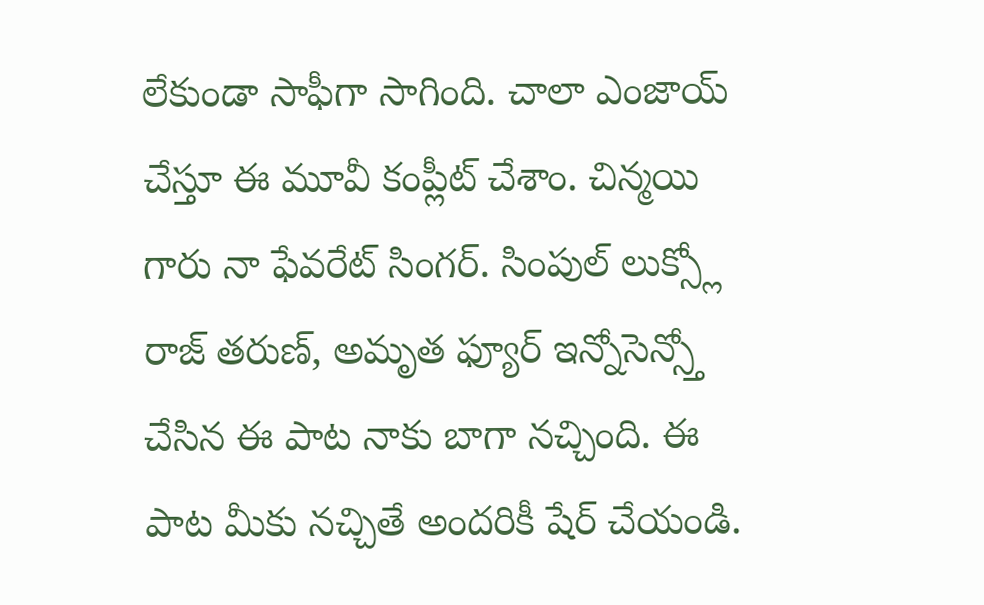లేకుండా సాఫీగా సాగింది. చాలా ఎంజాయ్ చేస్తూ ఈ మూవీ కంప్లీట్ చేశాం. చిన్మయి గారు నా ఫేవరేట్ సింగర్. సింపుల్ లుక్స్లో రాజ్ తరుణ్, అమృత ఫ్యూర్ ఇన్నోసెన్స్తో చేసిన ఈ పాట నాకు బాగా నచ్చింది. ఈ పాట మీకు నచ్చితే అందరికీ షేర్ చేయండి.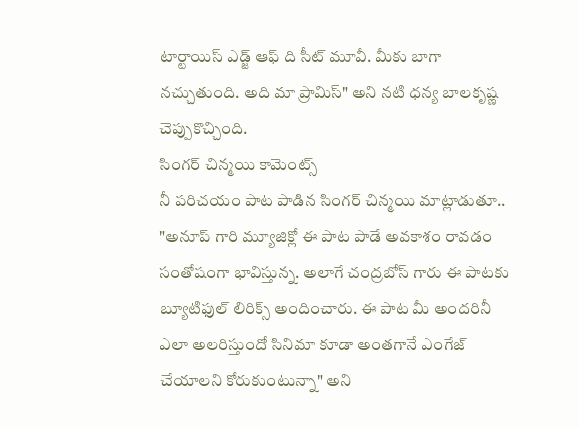టార్టాయిస్ ఎడ్జ్ ఆఫ్ ది సీట్ మూవీ. మీకు బాగా నచ్చుతుంది. అది మా ప్రామిస్" అని నటి ధన్య బాలకృష్ణ చెప్పుకొచ్చింది.
సింగర్ చిన్మయి కామెంట్స్
నీ పరిచయం పాట పాడిన సింగర్ చిన్మయి మాట్లాడుతూ.. "అనూప్ గారి మ్యూజిక్లో ఈ పాట పాడే అవకాశం రావడం సంతోషంగా భావిస్తున్న. అలాగే చంద్రబోస్ గారు ఈ పాటకు బ్యూటిఫుల్ లిరిక్స్ అందించారు. ఈ పాట మీ అందరినీ ఎలా అలరిస్తుందో సినిమా కూడా అంతగానే ఎంగేజ్ చేయాలని కోరుకుంటున్నా" అని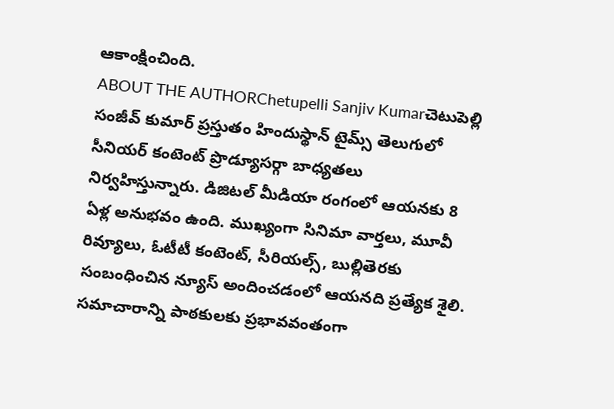ఆకాంక్షించింది.
ABOUT THE AUTHORChetupelli Sanjiv Kumarచెటుపెల్లి సంజీవ్ కుమార్ ప్రస్తుతం హిందుస్థాన్ టైమ్స్ తెలుగులో సీనియర్ కంటెంట్ ప్రొడ్యూసర్గా బాధ్యతలు నిర్వహిస్తున్నారు. డిజిటల్ మీడియా రంగంలో ఆయనకు 8 ఏళ్ల అనుభవం ఉంది. ముఖ్యంగా సినిమా వార్తలు, మూవీ రివ్యూలు, ఓటీటీ కంటెంట్, సీరియల్స్, బుల్లితెరకు సంబంధించిన న్యూస్ అందించడంలో ఆయనది ప్రత్యేక శైలి. సమాచారాన్ని పాఠకులకు ప్రభావవంతంగా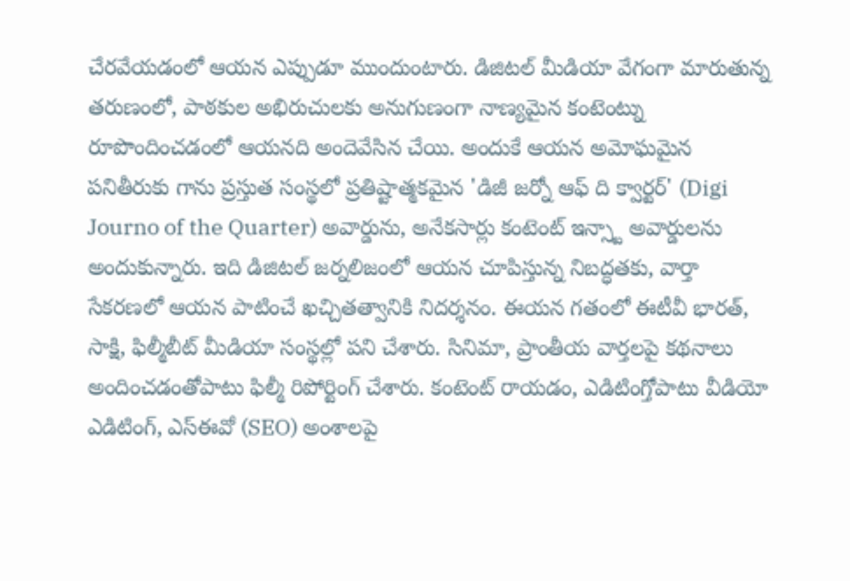చేరవేయడంలో ఆయన ఎప్పుడూ ముందుంటారు. డిజిటల్ మీడియా వేగంగా మారుతున్న తరుణంలో, పాఠకుల అభిరుచులకు అనుగుణంగా నాణ్యమైన కంటెంట్ను రూపొందించడంలో ఆయనది అందెవేసిన చేయి. అందుకే ఆయన అమోఘమైన పనితీరుకు గాను ప్రస్తుత సంస్థలో ప్రతిష్టాత్మకమైన 'డిజీ జర్నో ఆఫ్ ది క్వార్టర్' (Digi Journo of the Quarter) అవార్డును, అనేకసార్లు కంటెంట్ ఇన్స్టా అవార్డులను అందుకున్నారు. ఇది డిజిటల్ జర్నలిజంలో ఆయన చూపిస్తున్న నిబద్ధతకు, వార్తా సేకరణలో ఆయన పాటించే ఖచ్చితత్వానికి నిదర్శనం. ఈయన గతంలో ఈటీవీ భారత్, సాక్షి, ఫిల్మీబీట్ మీడియా సంస్థల్లో పని చేశారు. సినిమా, ప్రాంతీయ వార్తలపై కథనాలు అందించడంతోపాటు ఫిల్మీ రిపోర్టింగ్ చేశారు. కంటెంట్ రాయడం, ఎడిటింగ్తోపాటు వీడియో ఎడిటింగ్, ఎస్ఈవో (SEO) అంశాలపై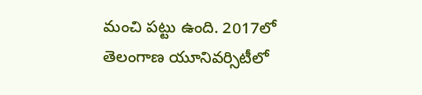మంచి పట్టు ఉంది. 2017లో తెలంగాణ యూనివర్సిటీలో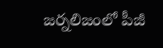జర్నలిజంలో పీజీ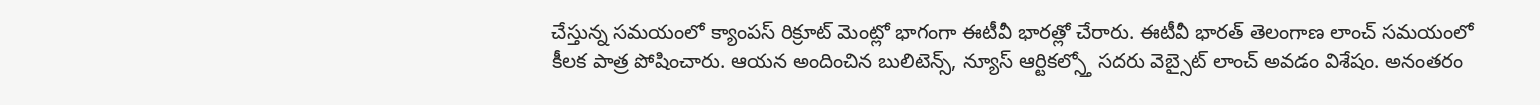చేస్తున్న సమయంలో క్యాంపస్ రిక్రూట్ మెంట్లో భాగంగా ఈటీవీ భారత్లో చేరారు. ఈటీవీ భారత్ తెలంగాణ లాంచ్ సమయంలో కీలక పాత్ర పోషించారు. ఆయన అందించిన బులిటెన్స్, న్యూస్ ఆర్టికల్స్తో సదరు వెబ్సైట్ లాంచ్ అవడం విశేషం. అనంతరం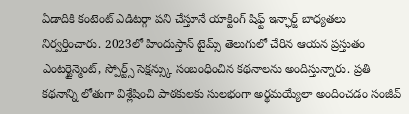ఏడాదికి కంటెంట్ ఎడిటర్గా పని చేస్తూనే యాక్టింగ్ షిఫ్ట్ ఇన్ఛార్జ్ బాధ్యతలు నిర్వర్తించారు. 2023లో హిందుస్తాన్ టైమ్స్ తెలుగులో చేరిన ఆయన ప్రస్తుతం ఎంటర్టైన్మెంట్, స్పోర్ట్స్ సెక్షన్స్కు సంబంధించిన కథనాలను అందిస్తున్నారు. ప్రతి కథనాన్ని లోతుగా విశ్లేషించి పాఠకులకు సులభంగా అర్థమయ్యేలా అందించడం సంజీవ్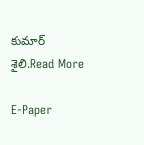కుమార్ శైలి.Read More

E-Paper